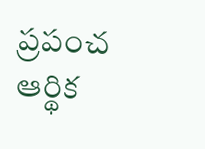ప్రపంచ ఆర్థిక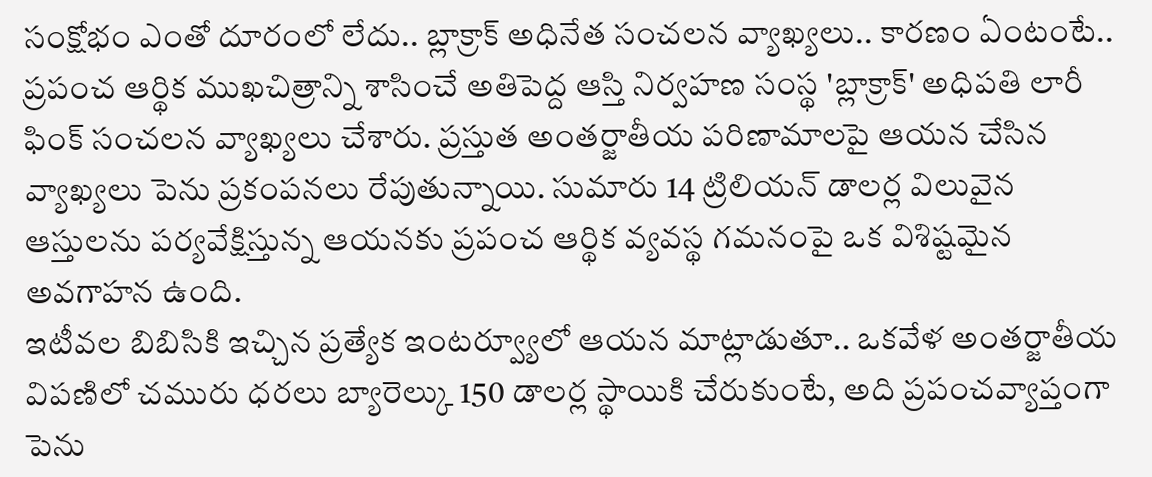సంక్షోభం ఎంతో దూరంలో లేదు.. బ్లాక్రాక్ అధినేత సంచలన వ్యాఖ్యలు.. కారణం ఏంటంటే..
ప్రపంచ ఆర్థిక ముఖచిత్రాన్ని శాసించే అతిపెద్ద ఆస్తి నిర్వహణ సంస్థ 'బ్లాక్రాక్' అధిపతి లారీ ఫింక్ సంచలన వ్యాఖ్యలు చేశారు. ప్రస్తుత అంతర్జాతీయ పరిణామాలపై ఆయన చేసిన వ్యాఖ్యలు పెను ప్రకంపనలు రేపుతున్నాయి. సుమారు 14 ట్రిలియన్ డాలర్ల విలువైన ఆస్తులను పర్యవేక్షిస్తున్న ఆయనకు ప్రపంచ ఆర్థిక వ్యవస్థ గమనంపై ఒక విశిష్టమైన అవగాహన ఉంది.
ఇటీవల బిబిసికి ఇచ్చిన ప్రత్యేక ఇంటర్వ్యూలో ఆయన మాట్లాడుతూ.. ఒకవేళ అంతర్జాతీయ విపణిలో చమురు ధరలు బ్యారెల్కు 150 డాలర్ల స్థాయికి చేరుకుంటే, అది ప్రపంచవ్యాప్తంగా పెను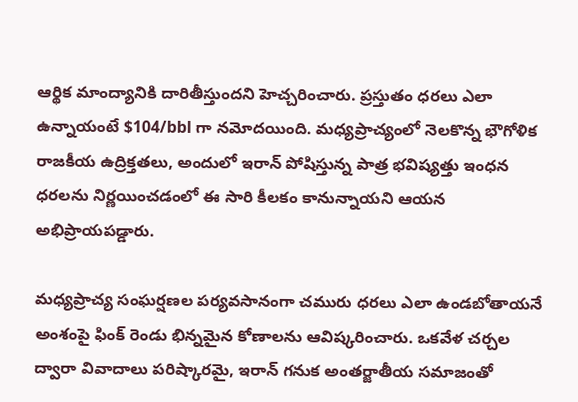ఆర్థిక మాంద్యానికి దారితీస్తుందని హెచ్చరించారు. ప్రస్తుతం ధరలు ఎలా ఉన్నాయంటే $104/bbl గా నమోదయింది. మధ్యప్రాచ్యంలో నెలకొన్న భౌగోళిక రాజకీయ ఉద్రిక్తతలు, అందులో ఇరాన్ పోషిస్తున్న పాత్ర భవిష్యత్తు ఇంధన ధరలను నిర్ణయించడంలో ఈ సారి కీలకం కానున్నాయని ఆయన అభిప్రాయపడ్డారు.

మధ్యప్రాచ్య సంఘర్షణల పర్యవసానంగా చమురు ధరలు ఎలా ఉండబోతాయనే అంశంపై ఫింక్ రెండు భిన్నమైన కోణాలను ఆవిష్కరించారు. ఒకవేళ చర్చల ద్వారా వివాదాలు పరిష్కారమై, ఇరాన్ గనుక అంతర్జాతీయ సమాజంతో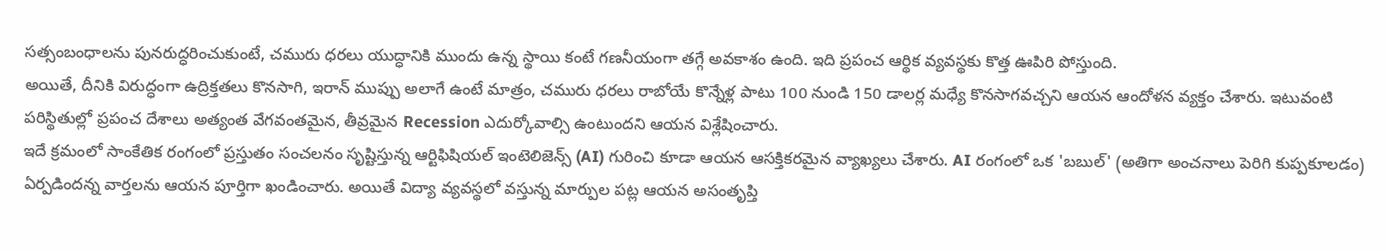సత్సంబంధాలను పునరుద్ధరించుకుంటే, చమురు ధరలు యుద్ధానికి ముందు ఉన్న స్థాయి కంటే గణనీయంగా తగ్గే అవకాశం ఉంది. ఇది ప్రపంచ ఆర్థిక వ్యవస్థకు కొత్త ఊపిరి పోస్తుంది.
అయితే, దీనికి విరుద్ధంగా ఉద్రిక్తతలు కొనసాగి, ఇరాన్ ముప్పు అలాగే ఉంటే మాత్రం, చమురు ధరలు రాబోయే కొన్నేళ్ల పాటు 100 నుండి 150 డాలర్ల మధ్యే కొనసాగవచ్చని ఆయన ఆందోళన వ్యక్తం చేశారు. ఇటువంటి పరిస్థితుల్లో ప్రపంచ దేశాలు అత్యంత వేగవంతమైన, తీవ్రమైన Recession ఎదుర్కోవాల్సి ఉంటుందని ఆయన విశ్లేషించారు.
ఇదే క్రమంలో సాంకేతిక రంగంలో ప్రస్తుతం సంచలనం సృష్టిస్తున్న ఆర్టిఫిషియల్ ఇంటెలిజెన్స్ (AI) గురించి కూడా ఆయన ఆసక్తికరమైన వ్యాఖ్యలు చేశారు. AI రంగంలో ఒక 'బబుల్' (అతిగా అంచనాలు పెరిగి కుప్పకూలడం) ఏర్పడిందన్న వార్తలను ఆయన పూర్తిగా ఖండించారు. అయితే విద్యా వ్యవస్థలో వస్తున్న మార్పుల పట్ల ఆయన అసంతృప్తి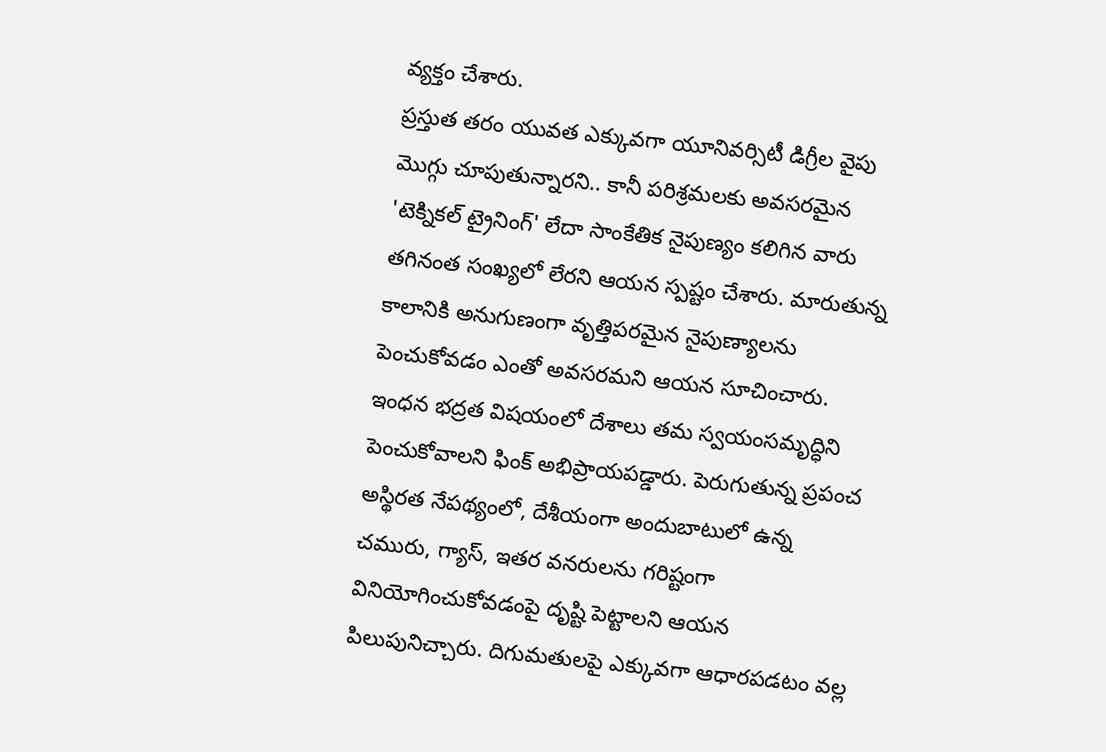వ్యక్తం చేశారు.
ప్రస్తుత తరం యువత ఎక్కువగా యూనివర్సిటీ డిగ్రీల వైపు మొగ్గు చూపుతున్నారని.. కానీ పరిశ్రమలకు అవసరమైన 'టెక్నికల్ ట్రైనింగ్' లేదా సాంకేతిక నైపుణ్యం కలిగిన వారు తగినంత సంఖ్యలో లేరని ఆయన స్పష్టం చేశారు. మారుతున్న కాలానికి అనుగుణంగా వృత్తిపరమైన నైపుణ్యాలను పెంచుకోవడం ఎంతో అవసరమని ఆయన సూచించారు.
ఇంధన భద్రత విషయంలో దేశాలు తమ స్వయంసమృద్ధిని పెంచుకోవాలని ఫింక్ అభిప్రాయపడ్డారు. పెరుగుతున్న ప్రపంచ అస్థిరత నేపథ్యంలో, దేశీయంగా అందుబాటులో ఉన్న చమురు, గ్యాస్, ఇతర వనరులను గరిష్టంగా వినియోగించుకోవడంపై దృష్టి పెట్టాలని ఆయన పిలుపునిచ్చారు. దిగుమతులపై ఎక్కువగా ఆధారపడటం వల్ల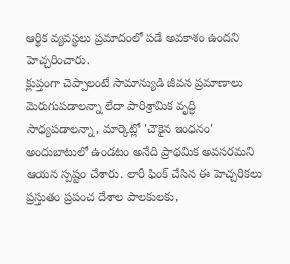ఆర్థిక వ్యవస్థలు ప్రమాదంలో పడే అవకాశం ఉందని హెచ్చరించారు.
క్లుప్తంగా చెప్పాలంటే సామాన్యుడి జీవన ప్రమాణాలు మెరుగుపడాలన్నా లేదా పారిశ్రామిక వృద్ధి సాధ్యపడాలన్నా, మార్కెట్లో 'చౌకైన ఇంధనం' అందుబాటులో ఉండటం అనేది ప్రాథమిక అవసరమని ఆయన స్పష్టం చేశారు. లారీ ఫింక్ చేసిన ఈ హెచ్చరికలు ప్రస్తుతం ప్రపంచ దేశాల పాలకులకు,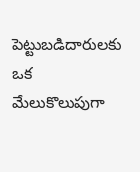పెట్టుబడిదారులకు ఒక మేలుకొలుపుగా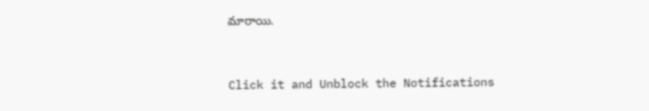మారాయి.


Click it and Unblock the Notifications